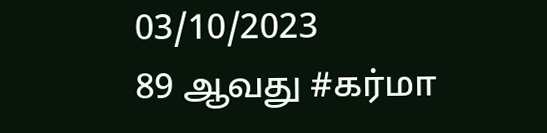03/10/2023
89 ஆவது #கர்மா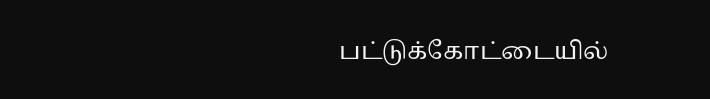பட்டுக்கோட்டையில்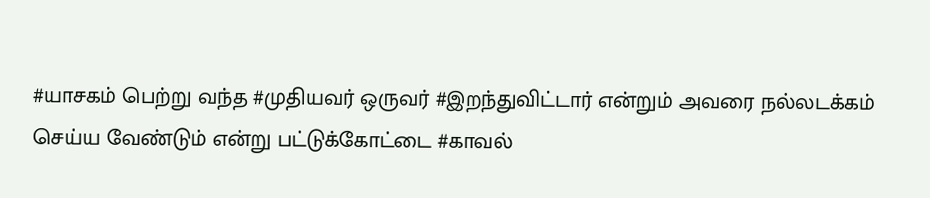#யாசகம் பெற்று வந்த #முதியவர் ஒருவர் #இறந்துவிட்டார் என்றும் அவரை நல்லடக்கம் செய்ய வேண்டும் என்று பட்டுக்கோட்டை #காவல்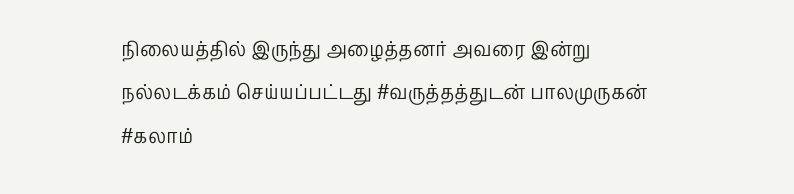நிலையத்தில் இருந்து அழைத்தனர் அவரை இன்று நல்லடக்கம் செய்யப்பட்டது #வருத்தத்துடன் பாலமுருகன் #கலாம்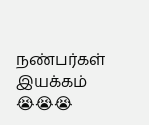நண்பர்கள் இயக்கம் 😭😭😭